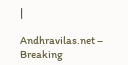|

Andhravilas.net – Breaking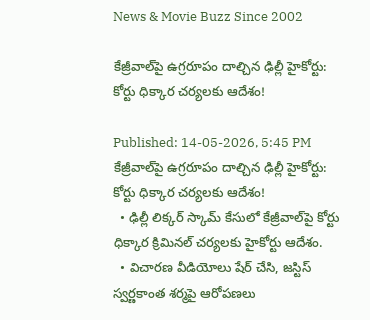News & Movie Buzz Since 2002

కేజ్రీవాల్‌పై ఉగ్రరూపం దాల్చిన ఢిల్లీ హైకోర్టు: కోర్టు ధిక్కార చర్యలకు ఆదేశం!

Published: 14-05-2026, 5:45 PM
కేజ్రీవాల్‌పై ఉగ్రరూపం దాల్చిన ఢిల్లీ హైకోర్టు: కోర్టు ధిక్కార చర్యలకు ఆదేశం!
  • ఢిల్లీ లిక్కర్ స్కామ్ కేసులో కేజ్రీవాల్‌పై కోర్టు ధిక్కార క్రిమినల్ చర్యలకు హైకోర్టు ఆదేశం.
  • విచారణ వీడియోలు షేర్ చేసి, జస్టిస్ స్వ‌ర్ణ‌కాంత శ‌ర్మ‌పై ఆరోపణలు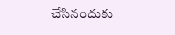చేసినందుకు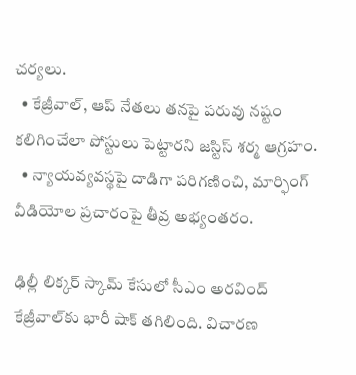చర్యలు.
  • కేజ్రీవాల్, ఆప్ నేతలు తనపై పరువు నష్టం కలిగించేలా పోస్టులు పెట్టారని జస్టిస్ శర్మ ఆగ్రహం.
  • న్యాయవ్యవస్థపై దాడిగా పరిగణించి, మార్ఫింగ్ వీడియోల ప్రచారంపై తీవ్ర అభ్యంతరం.

ఢిల్లీ లిక్కర్ స్కామ్ కేసులో సీఎం అరవింద్ కేజ్రీవాల్‌కు భారీ షాక్ తగిలింది. విచారణ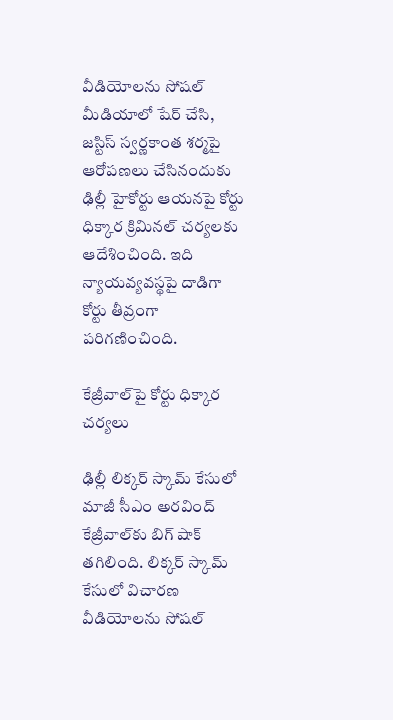వీడియోలను సోషల్ మీడియాలో షేర్ చేసి, జస్టిస్ స్వ‌ర్ణ‌కాంత శ‌ర్మ‌పై ఆరోపణలు చేసినందుకు ఢిల్లీ హైకోర్టు ఆయనపై కోర్టు ధిక్కార క్రిమినల్ చర్యలకు ఆదేశించింది. ఇది న్యాయవ్యవస్థపై దాడిగా కోర్టు తీవ్రంగా పరిగణించింది.

కేజ్రీవాల్‌పై కోర్టు ధిక్కార చర్యలు

ఢిల్లీ లిక్క‌ర్ స్కామ్ కేసులో మాజీ సీఎం అర‌వింద్ కేజ్రీవాల్‌కు బిగ్ షాక్ తగిలింది. లిక్కర్ స్కామ్ కేసులో విచారణ వీడియోలను సోషల్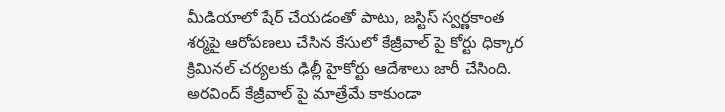మీడియాలో షేర్ చేయడంతో పాటు, జస్టిస్ స్వర్ణకాంత శర్మపై ఆరోపణలు చేసిన కేసులో కేజ్రీవాల్ పై కోర్టు ధిక్కార క్రిమినల్ చర్యలకు ఢిల్లీ హైకోర్టు ఆదేశాలు జారీ చేసింది. అరవింద్ కేజ్రీవాల్ పై మాత్రేమే కాకుండా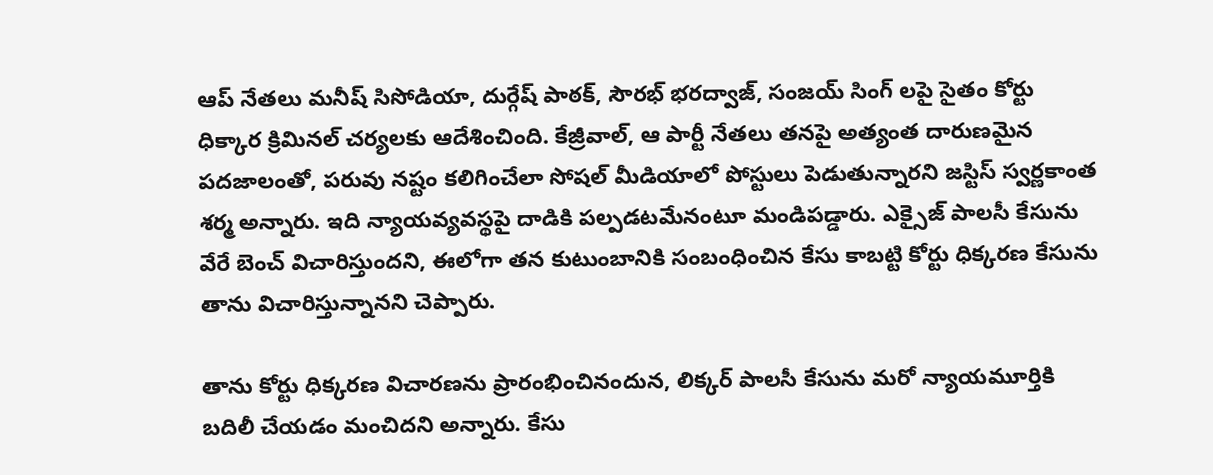ఆప్ నేతలు మనీష్ సిసోడియా, దుర్గేష్ పాఠక్, సౌరభ్ భరద్వాజ్, సంజయ్ సింగ్ లపై సైతం కోర్టు ధిక్కార క్రిమినల్ చ‌ర్య‌ల‌కు ఆదేశించింది. కేజ్రీవాల్, ఆ పార్టీ నేత‌లు త‌న‌పై అత్యంత దారుణ‌మైన ప‌దజాలంతో, ప‌రువు న‌ష్టం క‌లిగించేలా సోష‌ల్ మీడియాలో పోస్టులు పెడుతున్నార‌ని జ‌స్టిస్ స్వ‌ర్ణ‌కాంత శ‌ర్మ అన్నారు. ఇది న్యాయ‌వ్య‌వ‌స్థ‌పై దాడికి ప‌ల్ప‌డ‌టమేనంటూ మండిప‌డ్డారు. ఎక్సైజ్ పాల‌సీ కేసును వేరే బెంచ్ విచారిస్తుంద‌ని, ఈలోగా త‌న కుటుంబానికి సంబంధించిన కేసు కాబ‌ట్టి కోర్టు ధిక్క‌ర‌ణ కేసును తాను విచారిస్తున్నాన‌ని చెప్పారు.

తాను కోర్టు ధిక్క‌ర‌ణ విచార‌ణ‌ను ప్రారంభించినందున‌, లిక్క‌ర్ పాల‌సీ కేసును మ‌రో న్యాయ‌మూర్తికి బ‌దిలీ చేయ‌డం మంచిద‌ని అన్నారు. కేసు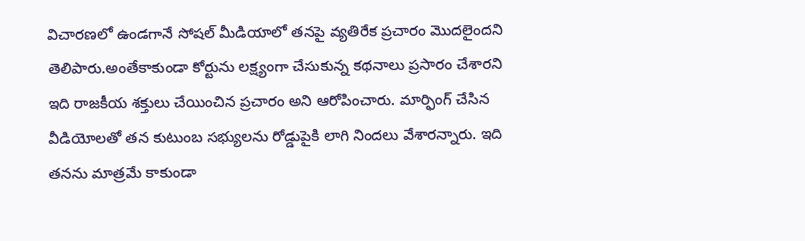విచార‌ణ‌లో ఉండ‌గానే సోష‌ల్ మీడియాలో త‌న‌పై వ్య‌తిరేక ప్ర‌చారం మొద‌లైందని తెలిపారు.అంతేకాకుండా కోర్టును ల‌క్ష్యంగా చేసుకున్న క‌థ‌నాలు ప్ర‌సారం చేశార‌ని ఇది రాజకీయ శ‌క్తులు చేయించిన ప్ర‌చారం అని ఆరోపించారు. మార్ఫింగ్ చేసిన వీడియోల‌తో త‌న కుటుంబ స‌భ్యుల‌ను రోడ్డుపైకి లాగి నింద‌లు వేశార‌న్నారు. ఇది త‌న‌ను మాత్ర‌మే కాకుండా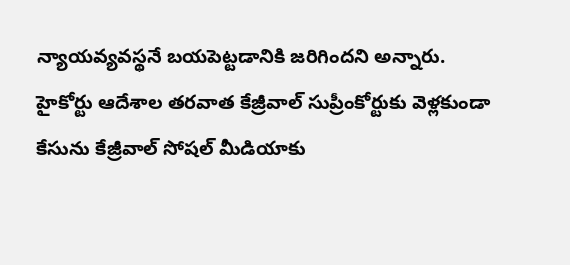న్యాయ‌వ్య‌వ‌స్థ‌నే బ‌య‌పెట్ట‌డానికి జ‌రిగింద‌ని అన్నారు. హైకోర్టు ఆదేశాల త‌ర‌వాత కేజ్రీవాల్ సుప్రీంకోర్టుకు వెళ్ల‌కుండా కేసును కేజ్రీవాల్ సోష‌ల్ మీడియాకు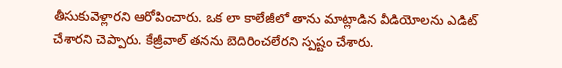తీసుకువెళ్లార‌ని ఆరోపించారు. ఒక లా కాలేజీలో తాను మాట్లాడిన వీడియోల‌ను ఎడిట్ చేశార‌ని చెప్పారు. కేజ్రీవాల్ త‌న‌ను బెదిరించ‌లేర‌ని స్ప‌ష్టం చేశారు.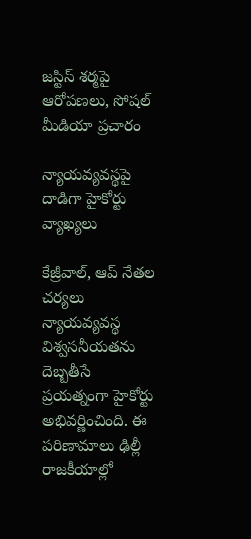జస్టిస్ శర్మపై ఆరోపణలు, సోషల్ మీడియా ప్రచారం

న్యాయవ్యవస్థపై దాడిగా హైకోర్టు వ్యాఖ్యలు

కేజ్రీవాల్, ఆప్ నేతల చర్యలు న్యాయవ్యవస్థ విశ్వసనీయతను దెబ్బతీసే ప్రయత్నంగా హైకోర్టు అభివర్ణించింది. ఈ పరిణామాలు ఢిల్లీ రాజకీయాల్లో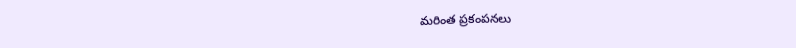మరింత ప్రకంపనలు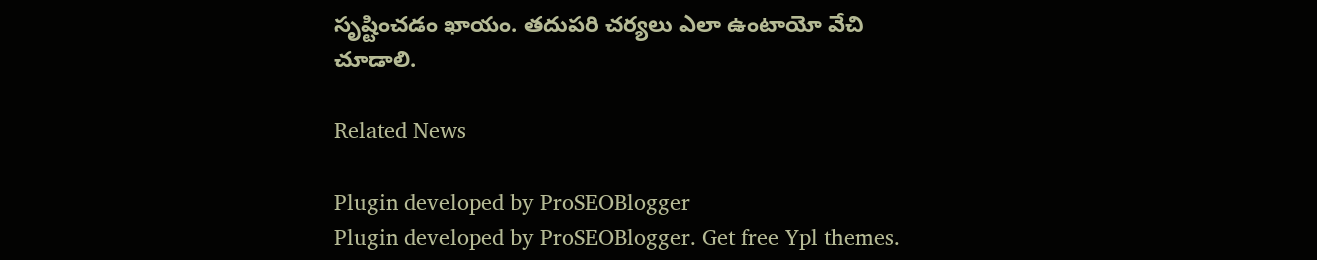సృష్టించడం ఖాయం. తదుపరి చర్యలు ఎలా ఉంటాయో వేచి చూడాలి.

Related News

Plugin developed by ProSEOBlogger
Plugin developed by ProSEOBlogger. Get free Ypl themes.